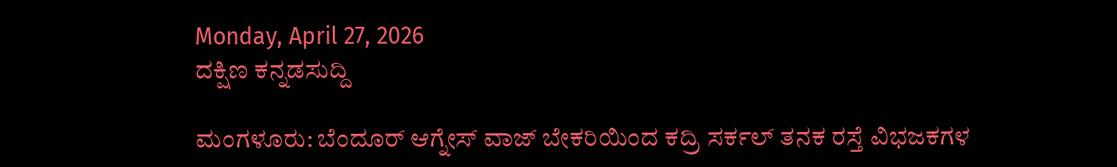Monday, April 27, 2026
ದಕ್ಷಿಣ ಕನ್ನಡಸುದ್ದಿ

ಮಂಗಳೂರು: ಬೆಂದೂರ್ ಆಗ್ನೇಸ್ ವಾಜ್ ಬೇಕರಿಯಿಂದ ಕದ್ರಿ ಸರ್ಕಲ್ ತನಕ ರಸ್ತೆ ವಿಭಜಕಗಳ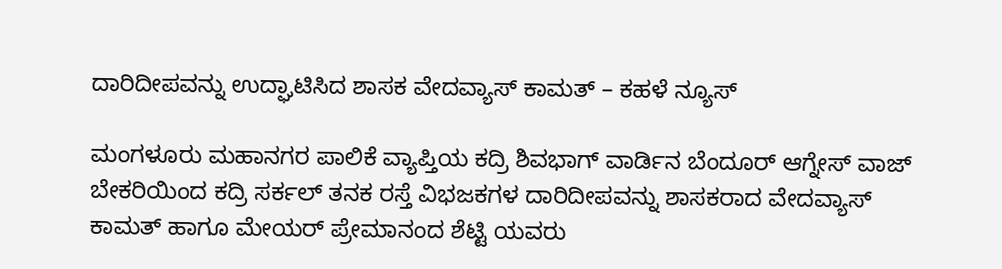ದಾರಿದೀಪವನ್ನು ಉದ್ಘಾಟಿಸಿದ ಶಾಸಕ ವೇದವ್ಯಾಸ್ ಕಾಮತ್ – ಕಹಳೆ ನ್ಯೂಸ್

ಮಂಗಳೂರು ಮಹಾನಗರ ಪಾಲಿಕೆ ವ್ಯಾಪ್ತಿಯ ಕದ್ರಿ ಶಿವಭಾಗ್ ವಾರ್ಡಿನ ಬೆಂದೂರ್ ಆಗ್ನೇಸ್ ವಾಜ್ ಬೇಕರಿಯಿಂದ ಕದ್ರಿ ಸರ್ಕಲ್ ತನಕ ರಸ್ತೆ ವಿಭಜಕಗಳ ದಾರಿದೀಪವನ್ನು ಶಾಸಕರಾದ ವೇದವ್ಯಾಸ್ ಕಾಮತ್ ಹಾಗೂ ಮೇಯರ್ ಪ್ರೇಮಾನಂದ ಶೆಟ್ಟಿ ಯವರು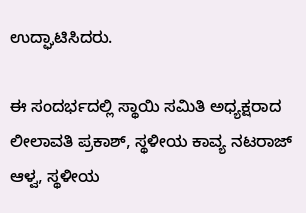ಉದ್ಘಾಟಿಸಿದರು.

ಈ ಸಂದರ್ಭದಲ್ಲಿ ಸ್ಥಾಯಿ ಸಮಿತಿ ಅಧ್ಯಕ್ಷರಾದ ಲೀಲಾವತಿ ಪ್ರಕಾಶ್, ಸ್ಥಳೀಯ ಕಾವ್ಯ ನಟರಾಜ್ ಆಳ್ವ, ಸ್ಥಳೀಯ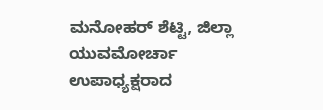ಮನೋಹರ್ ಶೆಟ್ಟಿ, ಜಿಲ್ಲಾ ಯುವಮೋರ್ಚಾ ಉಪಾಧ್ಯಕ್ಷರಾದ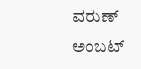ವರುಣ್ ಅಂಬಟ್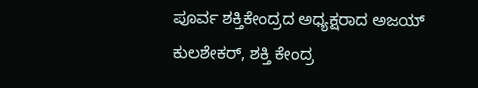ಪೂರ್ವ ಶಕ್ತಿಕೇಂದ್ರದ ಅಧ್ಯಕ್ಷರಾದ ಅಜಯ್ ಕುಲಶೇಕರ್, ಶಕ್ತಿ ಕೇಂದ್ರ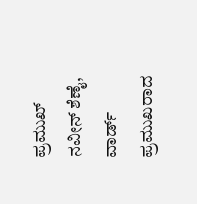ಪ್ರಮುಖ್ ನವೀನ್ ಶೆಣೈ, ವಾರ್ಡ್ ಪ್ರಮುಖರಾದ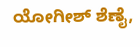ಯೋಗೀಶ್ ಶೆಣೈ,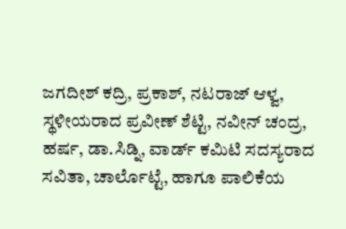ಜಗದೀಶ್ ಕದ್ರಿ, ಪ್ರಕಾಶ್, ನಟರಾಜ್ ಆಳ್ವ, ಸ್ಥಳೀಯರಾದ ಪ್ರವೀಣ್ ಶೆಟ್ಟಿ, ನವೀನ್ ಚಂದ್ರ, ಹರ್ಷ, ಡಾ.ಸಿಡ್ನಿ, ವಾರ್ಡ್ ಕಮಿಟಿ ಸದಸ್ಯರಾದ ಸವಿತಾ, ಚಾರ್ಲೊಟ್ಟೆ, ಹಾಗೂ ಪಾಲಿಕೆಯ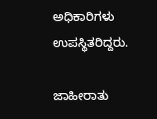ಅಧಿಕಾರಿಗಳು ಉಪಸ್ಥಿತರಿದ್ದರು.

ಜಾಹೀರಾತು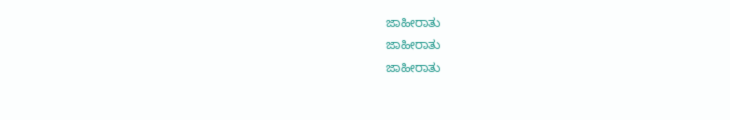ಜಾಹೀರಾತು
ಜಾಹೀರಾತು
ಜಾಹೀರಾತು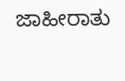ಜಾಹೀರಾತು